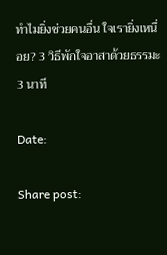ทำไมยิ่งช่วยคนอื่น ใจเรายิ่งเหนื่อย? 3 วิธีพักใจอาสาด้วยธรรมะ 3 นาที

Date:

Share post: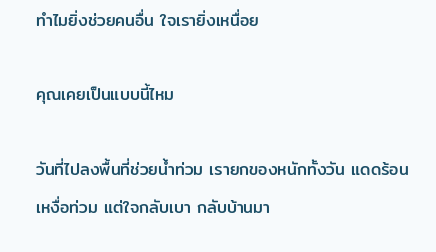ทำไมยิ่งช่วยคนอื่น ใจเรายิ่งเหนื่อย

คุณเคยเป็นแบบนี้ไหม

วันที่ไปลงพื้นที่ช่วยน้ำท่วม เรายกของหนักทั้งวัน แดดร้อน เหงื่อท่วม แต่ใจกลับเบา กลับบ้านมา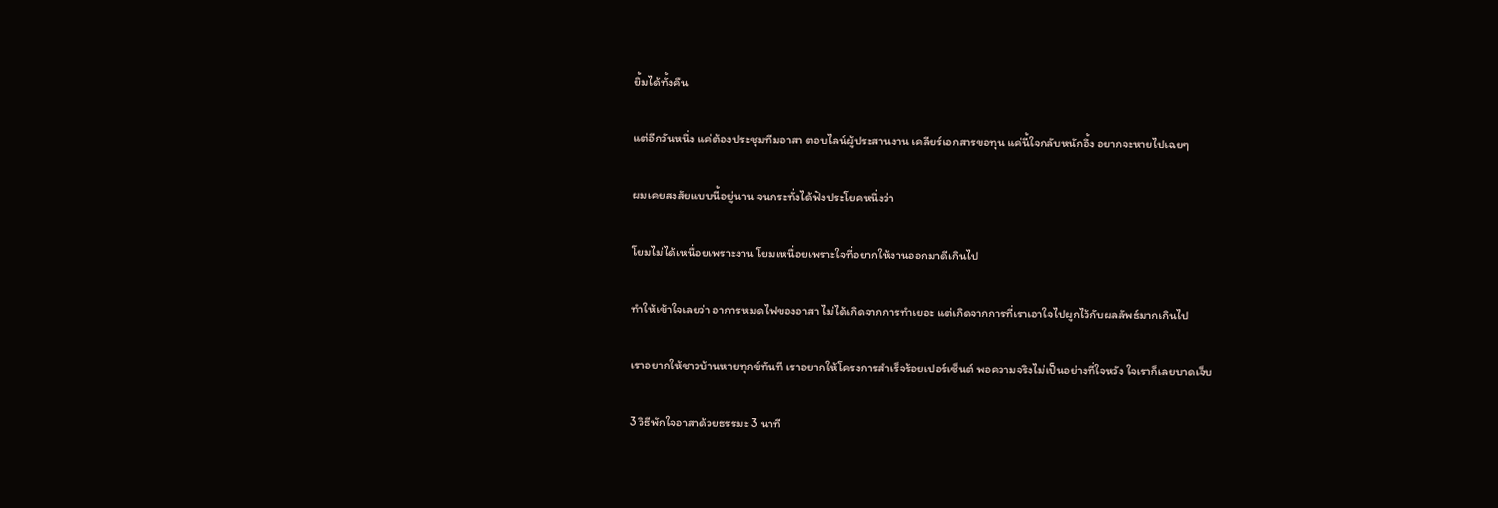ยิ้มได้ทั้งคืน

แต่อีกวันหนึ่ง แค่ต้องประชุมทีมอาสา ตอบไลน์ผู้ประสานงาน เคลียร์เอกสารขอทุน แค่นี้ใจกลับหนักอึ้ง อยากจะหายไปเฉยๆ

ผมเคยสงสัยแบบนี้อยู่นาน จนกระทั่งได้ฟังประโยคหนึ่งว่า

โยมไม่ได้เหนื่อยเพราะงาน โยมเหนื่อยเพราะใจที่อยากให้งานออกมาดีเกินไป

ทำให้เข้าใจเลยว่า อาการหมดไฟของอาสา ไม่ได้เกิดจากการทำเยอะ แต่เกิดจากการที่เราเอาใจไปผูกไว้กับผลลัพธ์มากเกินไป

เราอยากให้ชาวบ้านหายทุกข์ทันที เราอยากให้โครงการสำเร็จร้อยเปอร์เซ็นต์ พอความจริงไม่เป็นอย่างที่ใจหวัง ใจเราก็เลยบาดเจ็บ

3 วิธีพักใจอาสาด้วยธรรมะ 3 นาที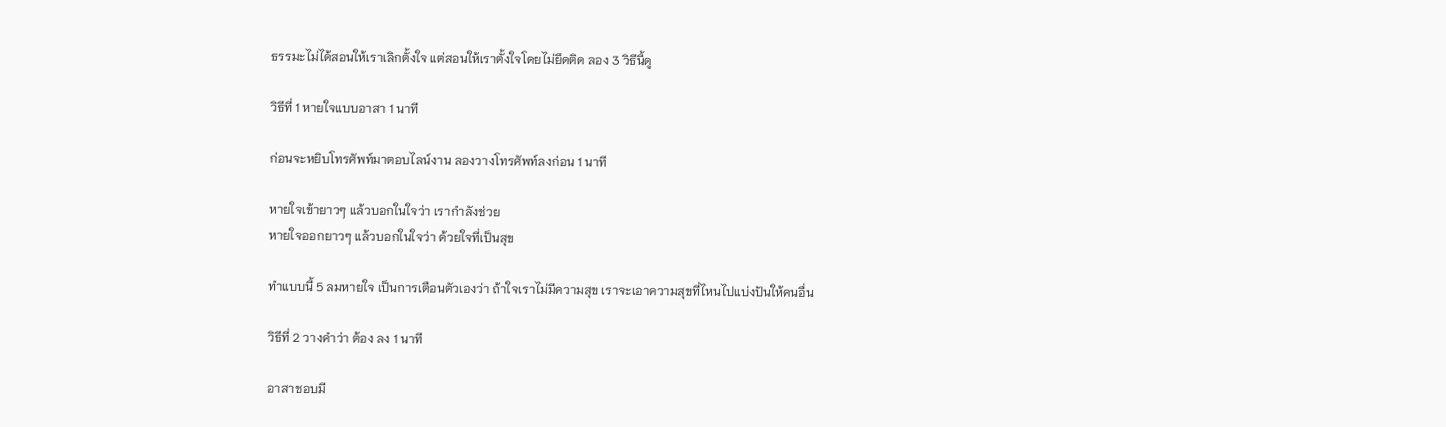ธรรมะไม่ได้สอนให้เราเลิกตั้งใจ แต่สอนให้เราตั้งใจโดยไม่ยึดติด ลอง 3 วิธีนี้ดู

วิธีที่ 1 หายใจแบบอาสา 1 นาที

ก่อนจะหยิบโทรศัพท์มาตอบไลน์งาน ลองวางโทรศัพท์ลงก่อน 1 นาที

หายใจเข้ายาวๆ แล้วบอกในใจว่า เรากำลังช่วย
หายใจออกยาวๆ แล้วบอกในใจว่า ด้วยใจที่เป็นสุข

ทำแบบนี้ 5 ลมหายใจ เป็นการเตือนตัวเองว่า ถ้าใจเราไม่มีความสุข เราจะเอาความสุขที่ไหนไปแบ่งปันให้คนอื่น

วิธีที่ 2 วางคำว่า ต้อง ลง 1 นาที

อาสาชอบมี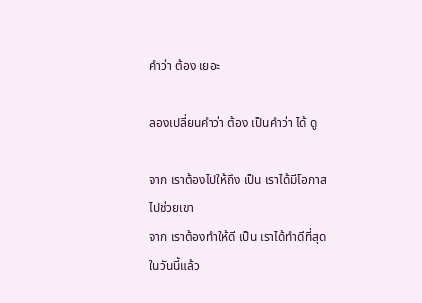คำว่า ต้อง เยอะ

ลองเปลี่ยนคำว่า ต้อง เป็นคำว่า ได้ ดู

จาก เราต้องไปให้ถึง เป็น เราได้มีโอกาสไปช่วยเขา
จาก เราต้องทำให้ดี เป็น เราได้ทำดีที่สุดในวันนี้แล้ว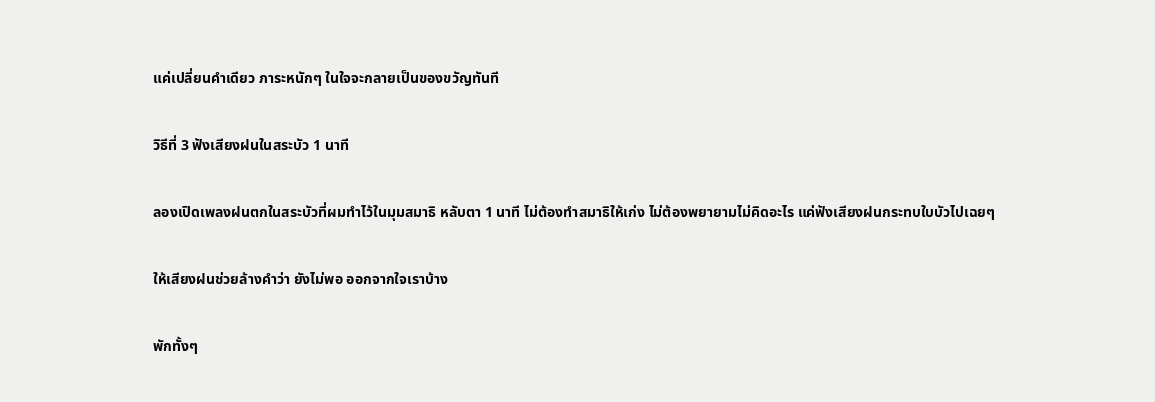แค่เปลี่ยนคำเดียว ภาระหนักๆ ในใจจะกลายเป็นของขวัญทันที

วิธีที่ 3 ฟังเสียงฝนในสระบัว 1 นาที

ลองเปิดเพลงฝนตกในสระบัวที่ผมทำไว้ในมุมสมาธิ หลับตา 1 นาที ไม่ต้องทำสมาธิให้เก่ง ไม่ต้องพยายามไม่คิดอะไร แค่ฟังเสียงฝนกระทบใบบัวไปเฉยๆ

ให้เสียงฝนช่วยล้างคำว่า ยังไม่พอ ออกจากใจเราบ้าง

พักทั้งๆ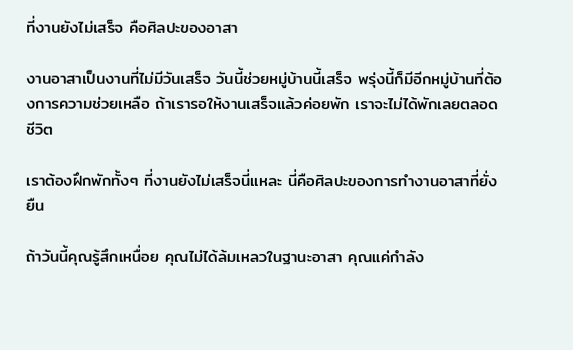ที่งานยังไม่เสร็จ คือศิลปะของอาสา

งานอาสาเป็นงานที่ไม่มีวันเสร็จ วันนี้ช่วยหมู่บ้านนี้เสร็จ พรุ่งนี้ก็มีอีกหมู่บ้านที่ต้องการความช่วยเหลือ ถ้าเรารอให้งานเสร็จแล้วค่อยพัก เราจะไม่ได้พักเลยตลอดชีวิต

เราต้องฝึกพักทั้งๆ ที่งานยังไม่เสร็จนี่แหละ นี่คือศิลปะของการทำงานอาสาที่ยั่งยืน

ถ้าวันนี้คุณรู้สึกเหนื่อย คุณไม่ได้ล้มเหลวในฐานะอาสา คุณแค่กำลัง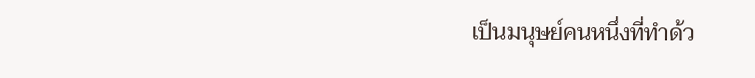เป็นมนุษย์คนหนึ่งที่ทำด้ว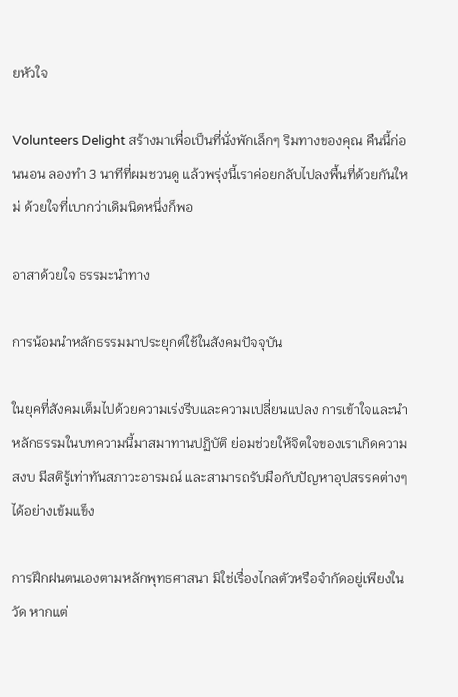ยหัวใจ

Volunteers Delight สร้างมาเพื่อเป็นที่นั่งพักเล็กๆ ริมทางของคุณ คืนนี้ก่อนนอน ลองทำ 3 นาทีที่ผมชวนดู แล้วพรุ่งนี้เราค่อยกลับไปลงพื้นที่ด้วยกันใหม่ ด้วยใจที่เบากว่าเดิมนิดหนึ่งก็พอ

อาสาด้วยใจ ธรรมะนำทาง

การน้อมนำหลักธรรมมาประยุกต์ใช้ในสังคมปัจจุบัน

ในยุคที่สังคมเต็มไปด้วยความเร่งรีบและความเปลี่ยนแปลง การเข้าใจและนำหลักธรรมในบทความนี้มาสมาทานปฏิบัติ ย่อมช่วยให้จิตใจของเราเกิดความสงบ มีสติรู้เท่าทันสภาวะอารมณ์ และสามารถรับมือกับปัญหาอุปสรรคต่างๆ ได้อย่างเข้มแข็ง

การฝึกฝนตนเองตามหลักพุทธศาสนา มิใช่เรื่องไกลตัวหรือจำกัดอยู่เพียงในวัด หากแต่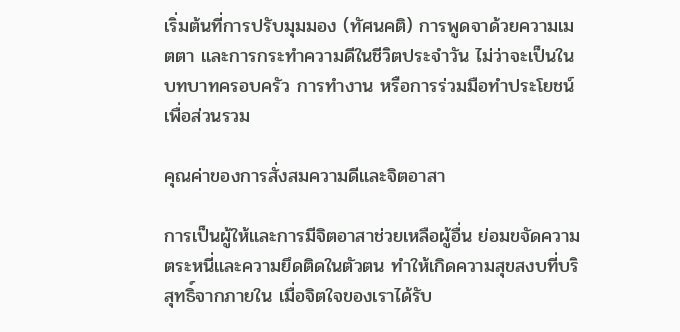เริ่มต้นที่การปรับมุมมอง (ทัศนคติ) การพูดจาด้วยความเมตตา และการกระทำความดีในชีวิตประจำวัน ไม่ว่าจะเป็นในบทบาทครอบครัว การทำงาน หรือการร่วมมือทำประโยชน์เพื่อส่วนรวม

คุณค่าของการสั่งสมความดีและจิตอาสา

การเป็นผู้ให้และการมีจิตอาสาช่วยเหลือผู้อื่น ย่อมขจัดความตระหนี่และความยึดติดในตัวตน ทำให้เกิดความสุขสงบที่บริสุทธิ์จากภายใน เมื่อจิตใจของเราได้รับ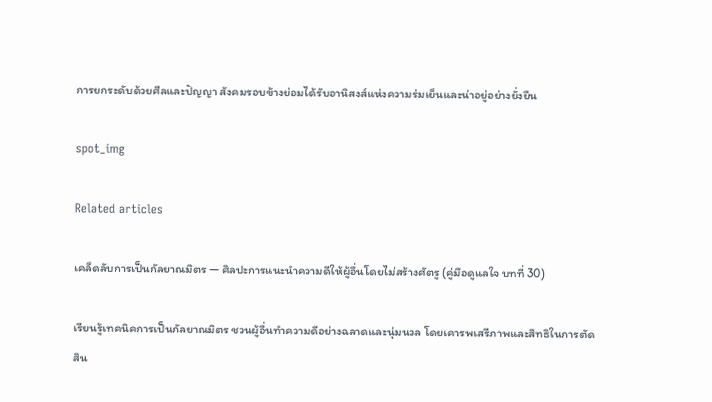การยกระดับด้วยศีลและปัญญา สังคมรอบข้างย่อมได้รับอานิสงส์แห่งความร่มเย็นและน่าอยู่อย่างยั่งยืน

spot_img

Related articles

เคล็ดลับการเป็นกัลยาณมิตร — ศิลปะการแนะนำความดีให้ผู้อื่นโดยไม่สร้างศัตรู (คู่มือดูแลใจ บทที่ 30)

เรียนรู้เทคนิคการเป็นกัลยาณมิตร ชวนผู้อื่นทำความดีอย่างฉลาดและนุ่มนวล โดยเคารพเสรีภาพและสิทธิในการตัดสิน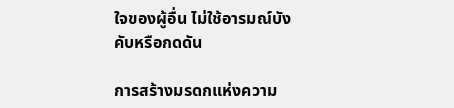ใจของผู้อื่น ไม่ใช้อารมณ์บังคับหรือกดดัน

การสร้างมรดกแห่งความ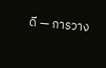ดี — การวาง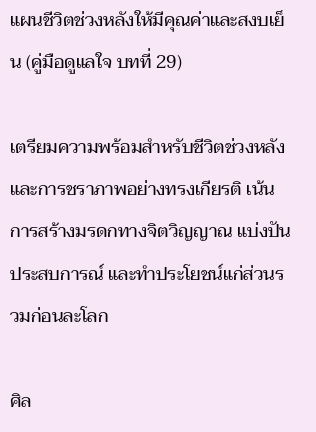แผนชีวิตช่วงหลังให้มีคุณค่าและสงบเย็น (คู่มือดูแลใจ บทที่ 29)

เตรียมความพร้อมสำหรับชีวิตช่วงหลังและการชราภาพอย่างทรงเกียรติ เน้นการสร้างมรดกทางจิตวิญญาณ แบ่งปันประสบการณ์ และทำประโยชน์แก่ส่วนรวมก่อนละโลก

ศิล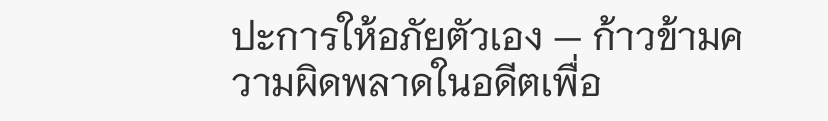ปะการให้อภัยตัวเอง — ก้าวข้ามความผิดพลาดในอดีตเพื่อ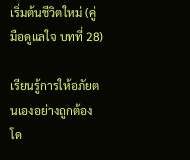เริ่มต้นชีวิตใหม่ (คู่มือดูแลใจ บทที่ 28)

เรียนรู้การให้อภัยตนเองอย่างถูกต้อง โด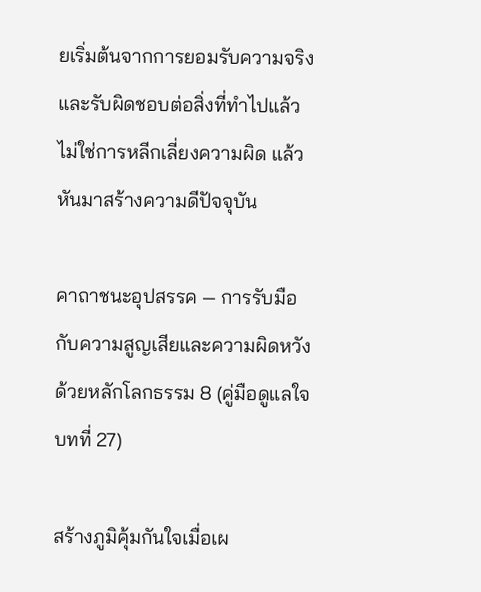ยเริ่มต้นจากการยอมรับความจริงและรับผิดชอบต่อสิ่งที่ทำไปแล้ว ไม่ใช่การหลีกเลี่ยงความผิด แล้วหันมาสร้างความดีปัจจุบัน

คาถาชนะอุปสรรค — การรับมือกับความสูญเสียและความผิดหวังด้วยหลักโลกธรรม 8 (คู่มือดูแลใจ บทที่ 27)

สร้างภูมิคุ้มกันใจเมื่อเผ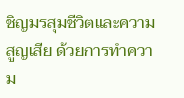ชิญมรสุมชีวิตและความสูญเสีย ด้วยการทำความ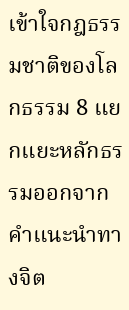เข้าใจกฎธรรมชาติของโลกธรรม 8 แยกแยะหลักธรรมออกจากคำแนะนำทางจิต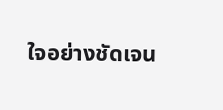ใจอย่างชัดเจน